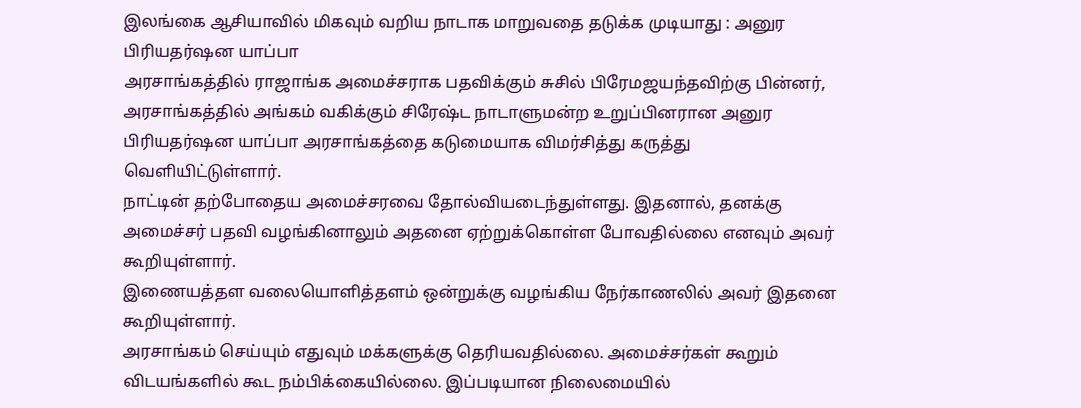இலங்கை ஆசியாவில் மிகவும் வறிய நாடாக மாறுவதை தடுக்க முடியாது : அனுர பிரியதர்ஷன யாப்பா
அரசாங்கத்தில் ராஜாங்க அமைச்சராக பதவிக்கும் சுசில் பிரேமஜயந்தவிற்கு பின்னர், அரசாங்கத்தில் அங்கம் வகிக்கும் சிரேஷ்ட நாடாளுமன்ற உறுப்பினரான அனுர பிரியதர்ஷன யாப்பா அரசாங்கத்தை கடுமையாக விமர்சித்து கருத்து வெளியிட்டுள்ளார்.
நாட்டின் தற்போதைய அமைச்சரவை தோல்வியடைந்துள்ளது. இதனால், தனக்கு அமைச்சர் பதவி வழங்கினாலும் அதனை ஏற்றுக்கொள்ள போவதில்லை எனவும் அவர் கூறியுள்ளார்.
இணையத்தள வலையொளித்தளம் ஒன்றுக்கு வழங்கிய நேர்காணலில் அவர் இதனை கூறியுள்ளார்.
அரசாங்கம் செய்யும் எதுவும் மக்களுக்கு தெரியவதில்லை. அமைச்சர்கள் கூறும் விடயங்களில் கூட நம்பிக்கையில்லை. இப்படியான நிலைமையில்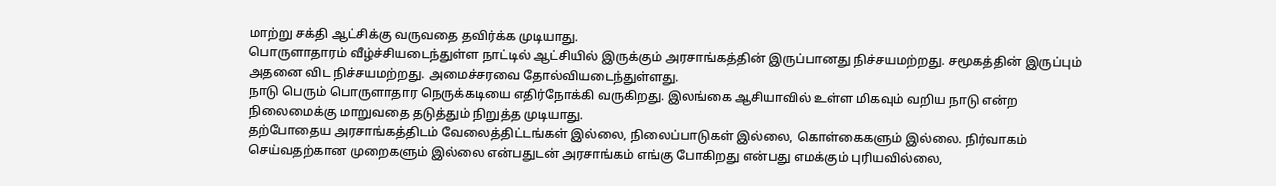மாற்று சக்தி ஆட்சிக்கு வருவதை தவிர்க்க முடியாது.
பொருளாதாரம் வீழ்ச்சியடைந்துள்ள நாட்டில் ஆட்சியில் இருக்கும் அரசாங்கத்தின் இருப்பானது நிச்சயமற்றது. சமூகத்தின் இருப்பும் அதனை விட நிச்சயமற்றது. அமைச்சரவை தோல்வியடைந்துள்ளது.
நாடு பெரும் பொருளாதார நெருக்கடியை எதிர்நோக்கி வருகிறது. இலங்கை ஆசியாவில் உள்ள மிகவும் வறிய நாடு என்ற நிலைமைக்கு மாறுவதை தடுத்தும் நிறுத்த முடியாது.
தற்போதைய அரசாங்கத்திடம் வேலைத்திட்டங்கள் இல்லை, நிலைப்பாடுகள் இல்லை, கொள்கைகளும் இல்லை. நிர்வாகம் செய்வதற்கான முறைகளும் இல்லை என்பதுடன் அரசாங்கம் எங்கு போகிறது என்பது எமக்கும் புரியவில்லை,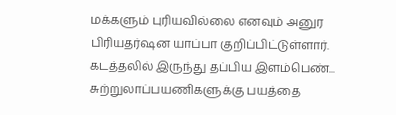மக்களும் புரியவில்லை எனவும் அனுர பிரியதர்ஷன யாப்பா குறிப்பிட்டுள்ளார்.
கடத்தலில் இருந்து தப்பிய இளம்பெண்... சுற்றுலாப்பயணிகளுக்கு பயத்தை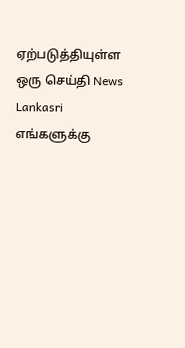ஏற்படுத்தியுள்ள ஒரு செய்தி News Lankasri
எங்களுக்கு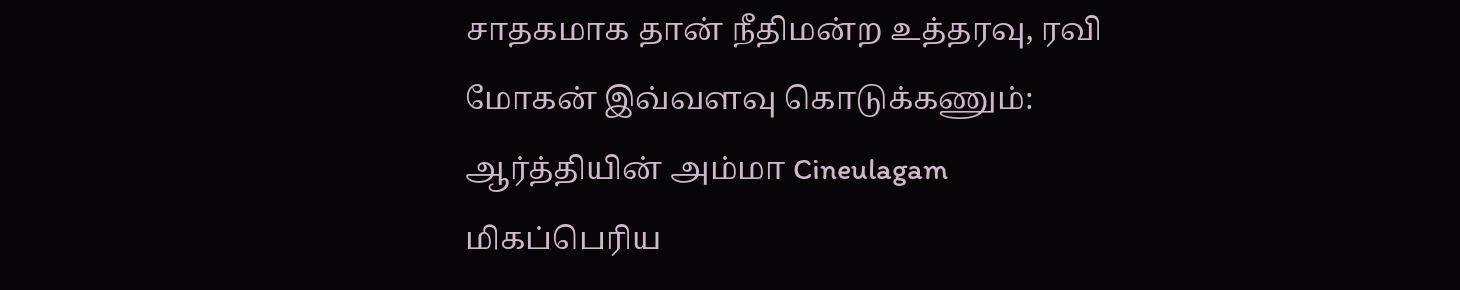சாதகமாக தான் நீதிமன்ற உத்தரவு, ரவி மோகன் இவ்வளவு கொடுக்கணும்: ஆர்த்தியின் அம்மா Cineulagam
மிகப்பெரிய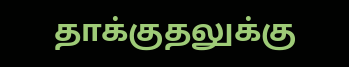தாக்குதலுக்கு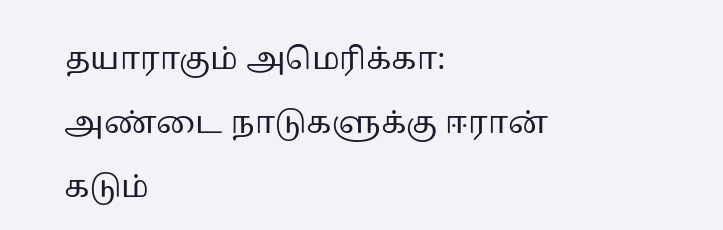தயாராகும் அமெரிக்கா: அண்டை நாடுகளுக்கு ஈரான் கடும்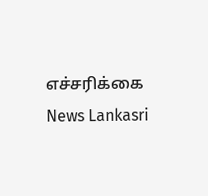எச்சரிக்கை News Lankasri